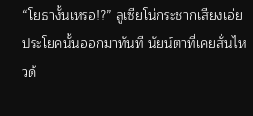“โยธางั้นเหรอ!?” ลูเซียโน่กระชากเสียงเอ่ยประโยคนั้นออกมาทันที นัยน์ตาที่เคยสั่นไหวด้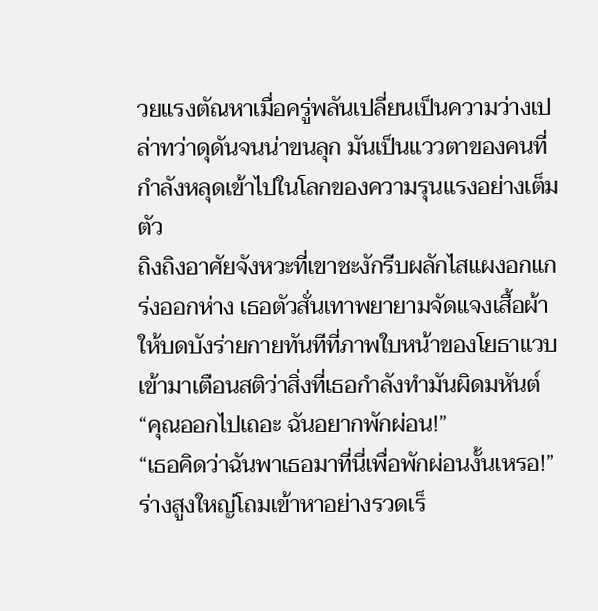วยแรงตัณหาเมื่อครู่พลันเปลี่ยนเป็นความว่างเปล่าทว่าดุดันจนน่าขนลุก มันเป็นแววตาของคนที่กำลังหลุดเข้าไปในโลกของความรุนแรงอย่างเต็มตัว
ถิงถิงอาศัยจังหวะที่เขาชะงักรีบผลักไสแผงอกแกร่งออกห่าง เธอตัวสั่นเทาพยายามจัดแจงเสื้อผ้าให้บดบังร่ายกายทันทีที่ภาพใบหน้าของโยธาแวบเข้ามาเตือนสติว่าสิ่งที่เธอกำลังทำมันผิดมหันต์
“คุณออกไปเถอะ ฉันอยากพักผ่อน!”
“เธอคิดว่าฉันพาเธอมาที่นี่เพื่อพักผ่อนงั้นเหรอ!” ร่างสูงใหญ่โถมเข้าหาอย่างรวดเร็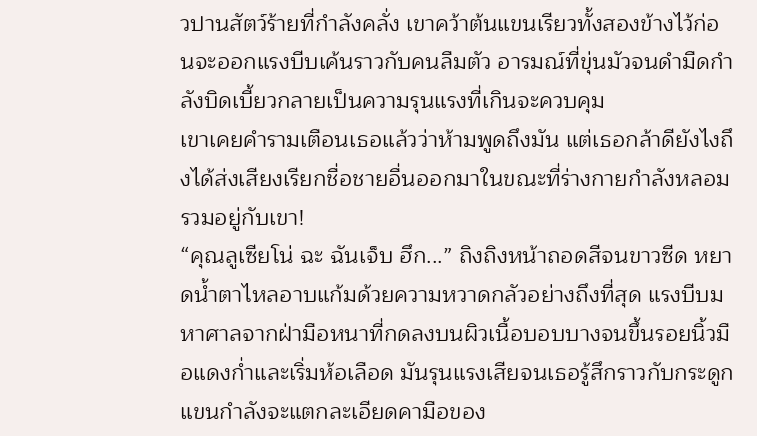วปานสัตว์ร้ายที่กำลังคลั่ง เขาคว้าต้นแขนเรียวทั้งสองข้างไว้ก่อนจะออกแรงบีบเค้นราวกับคนลืมตัว อารมณ์ที่ขุ่นมัวจนดำมืดกำลังบิดเบี้ยวกลายเป็นความรุนแรงที่เกินจะควบคุม
เขาเคยคำรามเตือนเธอแล้วว่าห้ามพูดถึงมัน แต่เธอกล้าดียังไงถึงได้ส่งเสียงเรียกชื่อชายอื่นออกมาในขณะที่ร่างกายกำลังหลอมรวมอยู่กับเขา!
“คุณลูเซียโน่ ฉะ ฉันเจ็บ ฮึก...” ถิงถิงหน้าถอดสีจนขาวซีด หยาดน้ำตาไหลอาบแก้มด้วยความหวาดกลัวอย่างถึงที่สุด แรงบีบมหาศาลจากฝ่ามือหนาที่กดลงบนผิวเนื้อบอบบางจนขึ้นรอยนิ้วมือแดงก่ำและเริ่มห้อเลือด มันรุนแรงเสียจนเธอรู้สึกราวกับกระดูกแขนกำลังจะแตกละเอียดคามือของ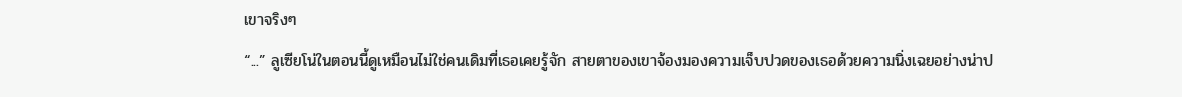เขาจริงๆ
“...” ลูเซียโน่ในตอนนี้ดูเหมือนไม่ใช่คนเดิมที่เธอเคยรู้จัก สายตาของเขาจ้องมองความเจ็บปวดของเธอด้วยความนิ่งเฉยอย่างน่าป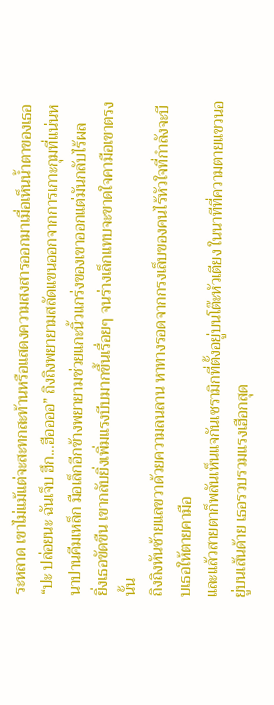ระหลาด เขาไม่แม้แต่จะสะทกสะท้านหรือแสดงความสงสารออกมาเมื่อเห็นน้ำตาของเธอ
“ปะ ปล่อยนะ ฉันเจ็บ ฮึก...ฮืออออ” ถิงถิงพยายามสลัดแขนออกจากการเกาะกุมที่แน่นหนาปานคีมเหล็ก มือเล็กอีกข้างพยายามช่วยแกะนิ้วแกร่งของเขาออกแต่มันกลับไร้ผล
ยิ่งเธอขัดขืน เขากลับยิ่งเพิ่มแรงบีบมากขึ้นเรื่อยๆ จนร่างเล็กแทบจะขาดใจคามือเขาตรงนั้น
ถิงถิงหันซ้ายแลขวาด้วยความลนลาน หาทางรอดจากกรงเล็บของคนไร้หัวใจที่กำลังจะบีบเธอให้ตายคามือ
และแล้วสายตาก็พลันเห็นแจกันเซรามิกที่ตั้งอยู่บนโต๊ะหัวเตียง ในนาทีที่ความตายแขวนอยู่บนเส้นด้าย เธอรวบรวมแรงเฮือกสุด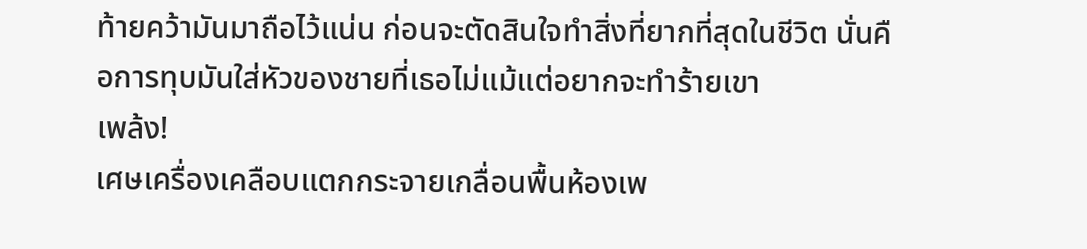ท้ายคว้ามันมาถือไว้แน่น ก่อนจะตัดสินใจทำสิ่งที่ยากที่สุดในชีวิต นั่นคือการทุบมันใส่หัวของชายที่เธอไม่แม้แต่อยากจะทำร้ายเขา
เพล้ง!
เศษเครื่องเคลือบแตกกระจายเกลื่อนพื้นห้องเพ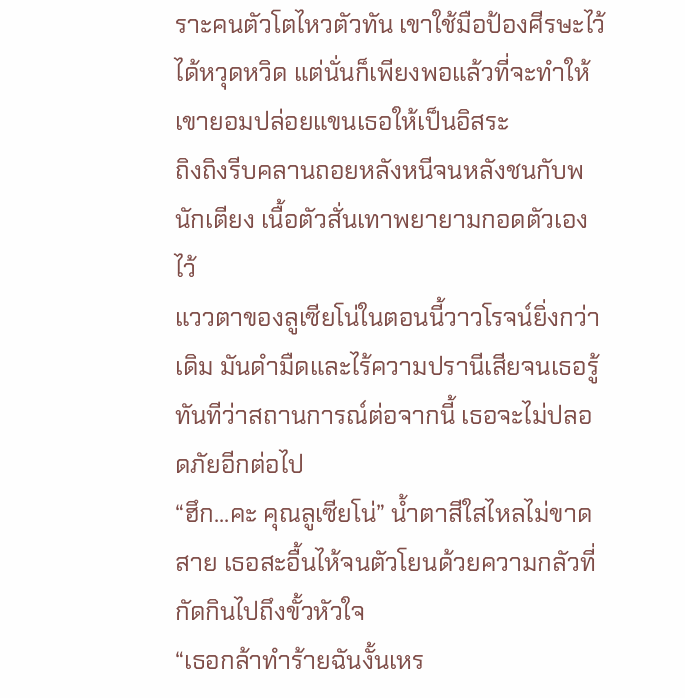ราะคนตัวโตไหวตัวทัน เขาใช้มือป้องศีรษะไว้ได้หวุดหวิด แต่นั่นก็เพียงพอแล้วที่จะทำให้เขายอมปล่อยแขนเธอให้เป็นอิสระ
ถิงถิงรีบคลานถอยหลังหนีจนหลังชนกับพนักเตียง เนื้อตัวสั่นเทาพยายามกอดตัวเองไว้
แววตาของลูเซียโน่ในตอนนี้วาวโรจน์ยิ่งกว่าเดิม มันดำมืดและไร้ความปรานีเสียจนเธอรู้ทันทีว่าสถานการณ์ต่อจากนี้ เธอจะไม่ปลอดภัยอีกต่อไป
“ฮึก...คะ คุณลูเซียโน่” น้ำตาสีใสไหลไม่ขาดสาย เธอสะอื้นไห้จนตัวโยนด้วยความกลัวที่กัดกินไปถึงขั้วหัวใจ
“เธอกล้าทำร้ายฉันงั้นเหร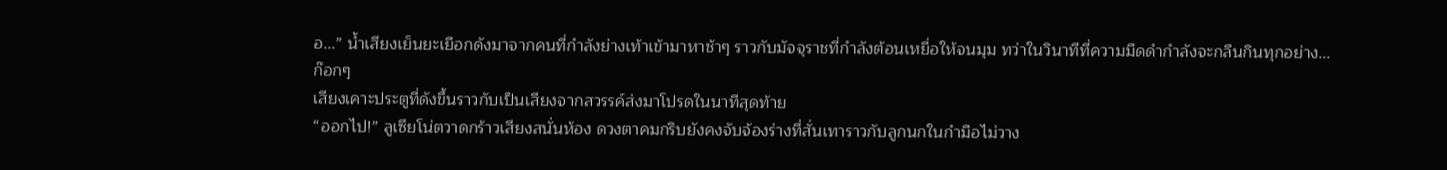อ...” น้ำเสียงเย็นยะเยือกดังมาจากคนที่กำลังย่างเท้าเข้ามาหาช้าๆ ราวกับมัจจุราชที่กำลังต้อนเหยื่อให้จนมุม ทว่าในวินาทีที่ความมืดดำกำลังจะกลืนกินทุกอย่าง...
ก๊อกๆ
เสียงเคาะประตูที่ดังขึ้นราวกับเป็นเสียงจากสวรรค์ส่งมาโปรดในนาทีสุดท้าย
“ออกไป!” ลูเซียโน่ตวาดกร้าวเสียงสนั่นห้อง ดวงตาคมกริบยังคงจับจ้องร่างที่สั่นเทาราวกับลูกนกในกำมือไม่วาง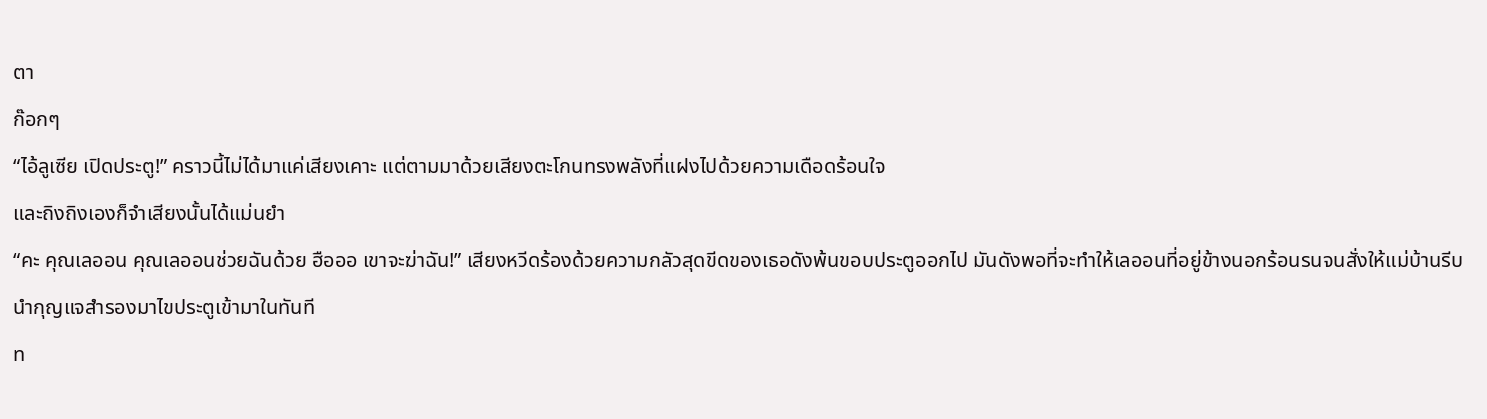ตา
ก๊อกๆ
“ไอ้ลูเซีย เปิดประตู!” คราวนี้ไม่ได้มาแค่เสียงเคาะ แต่ตามมาด้วยเสียงตะโกนทรงพลังที่แฝงไปด้วยความเดือดร้อนใจ
และถิงถิงเองก็จำเสียงนั้นได้แม่นยำ
“คะ คุณเลออน คุณเลออนช่วยฉันด้วย ฮือออ เขาจะฆ่าฉัน!” เสียงหวีดร้องด้วยความกลัวสุดขีดของเธอดังพ้นขอบประตูออกไป มันดังพอที่จะทำให้เลออนที่อยู่ข้างนอกร้อนรนจนสั่งให้แม่บ้านรีบนำกุญแจสำรองมาไขประตูเข้ามาในทันที
ท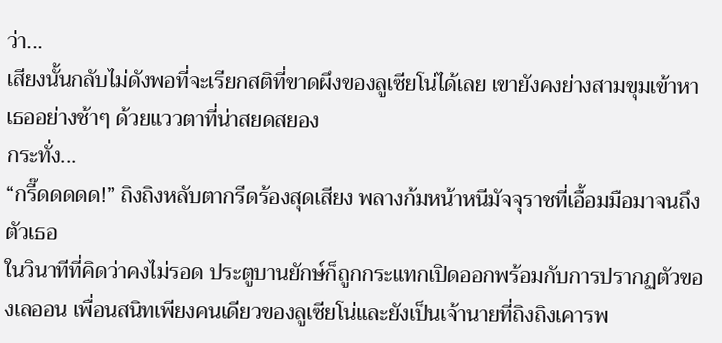ว่า...
เสียงนั้นกลับไม่ดังพอที่จะเรียกสติที่ขาดผึงของลูเซียโน่ได้เลย เขายังคงย่างสามขุมเข้าหาเธออย่างช้าๆ ด้วยแววตาที่น่าสยดสยอง
กระทั่ง...
“กรี๊ดดดดด!” ถิงถิงหลับตากรีดร้องสุดเสียง พลางก้มหน้าหนีมัจจุราชที่เอื้อมมือมาจนถึงตัวเธอ
ในวินาทีที่คิดว่าคงไม่รอด ประตูบานยักษ์ก็ถูกกระแทกเปิดออกพร้อมกับการปรากฏตัวของเลออน เพื่อนสนิทเพียงคนเดียวของลูเซียโน่และยังเป็นเจ้านายที่ถิงถิงเคารพ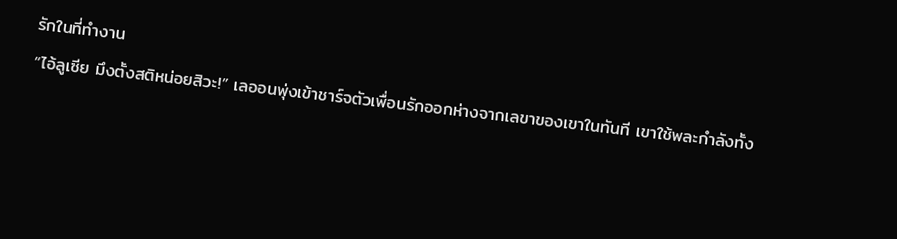รักในที่ทำงาน
“ไอ้ลูเซีย มึงตั้งสติหน่อยสิวะ!” เลออนพุ่งเข้าชาร์จตัวเพื่อนรักออกห่างจากเลขาของเขาในทันที เขาใช้พละกำลังทั้ง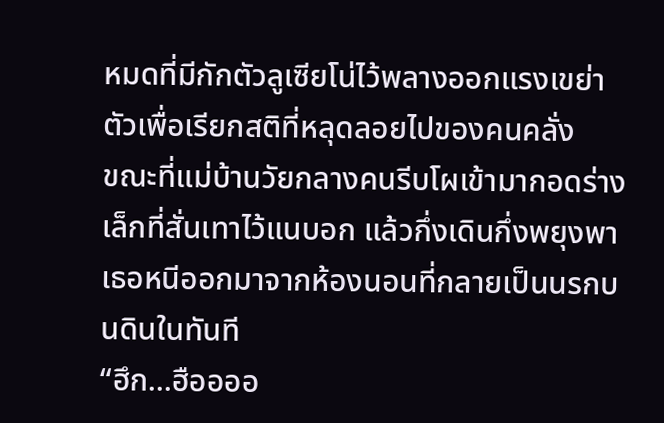หมดที่มีกักตัวลูเซียโน่ไว้พลางออกแรงเขย่าตัวเพื่อเรียกสติที่หลุดลอยไปของคนคลั่ง
ขณะที่แม่บ้านวัยกลางคนรีบโผเข้ามากอดร่างเล็กที่สั่นเทาไว้แนบอก แล้วกึ่งเดินกึ่งพยุงพาเธอหนีออกมาจากห้องนอนที่กลายเป็นนรกบนดินในทันที
“ฮึก...ฮืออออ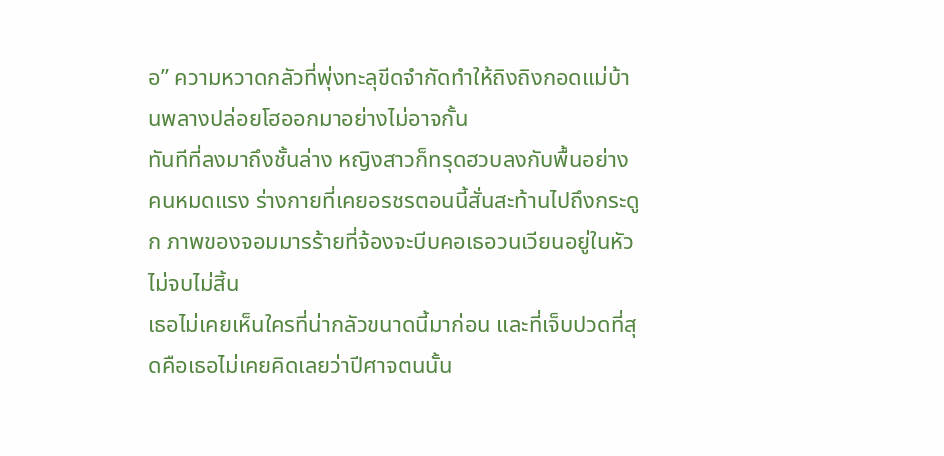อ” ความหวาดกลัวที่พุ่งทะลุขีดจำกัดทำให้ถิงถิงกอดแม่บ้านพลางปล่อยโฮออกมาอย่างไม่อาจกั้น
ทันทีที่ลงมาถึงชั้นล่าง หญิงสาวก็ทรุดฮวบลงกับพื้นอย่างคนหมดแรง ร่างกายที่เคยอรชรตอนนี้สั่นสะท้านไปถึงกระดูก ภาพของจอมมารร้ายที่จ้องจะบีบคอเธอวนเวียนอยู่ในหัวไม่จบไม่สิ้น
เธอไม่เคยเห็นใครที่น่ากลัวขนาดนี้มาก่อน และที่เจ็บปวดที่สุดคือเธอไม่เคยคิดเลยว่าปีศาจตนนั้น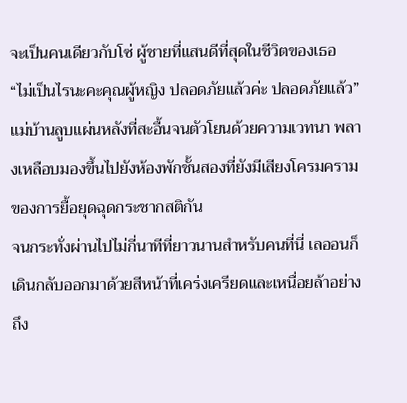จะเป็นคนเดียวกับโซ่ ผู้ชายที่แสนดีที่สุดในชีวิตของเธอ
“ไม่เป็นไรนะคะคุณผู้หญิง ปลอดภัยแล้วค่ะ ปลอดภัยแล้ว” แม่บ้านลูบแผ่นหลังที่สะอื้นจนตัวโยนด้วยความเวทนา พลางเหลือบมองขึ้นไปยังห้องพักชั้นสองที่ยังมีเสียงโครมครามของการยื้อยุดฉุดกระชากสติกัน
จนกระทั่งผ่านไปไม่กี่นาทีที่ยาวนานสำหรับคนที่นี่ เลออนก็เดินกลับออกมาด้วยสีหน้าที่เคร่งเครียดและเหนื่อยล้าอย่างถึง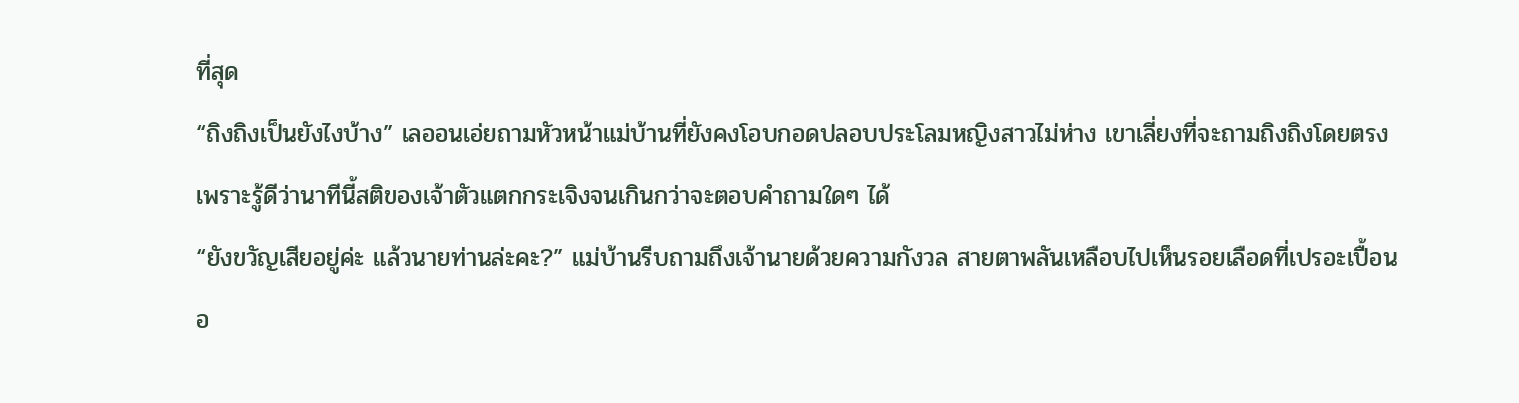ที่สุด
“ถิงถิงเป็นยังไงบ้าง” เลออนเอ่ยถามหัวหน้าแม่บ้านที่ยังคงโอบกอดปลอบประโลมหญิงสาวไม่ห่าง เขาเลี่ยงที่จะถามถิงถิงโดยตรงเพราะรู้ดีว่านาทีนี้สติของเจ้าตัวแตกกระเจิงจนเกินกว่าจะตอบคำถามใดๆ ได้
“ยังขวัญเสียอยู่ค่ะ แล้วนายท่านล่ะคะ?” แม่บ้านรีบถามถึงเจ้านายด้วยความกังวล สายตาพลันเหลือบไปเห็นรอยเลือดที่เปรอะเปื้อนอ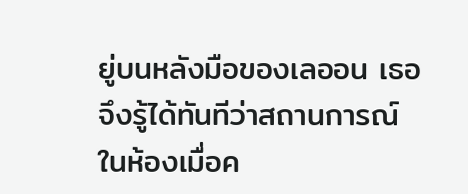ยู่บนหลังมือของเลออน เธอจึงรู้ได้ทันทีว่าสถานการณ์ในห้องเมื่อค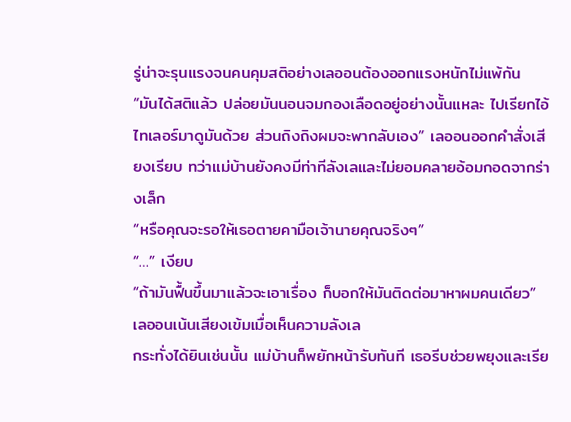รู่น่าจะรุนแรงจนคนคุมสติอย่างเลออนต้องออกแรงหนักไม่แพ้กัน
“มันได้สติแล้ว ปล่อยมันนอนจมกองเลือดอยู่อย่างนั้นแหละ ไปเรียกไอ้ไทเลอร์มาดูมันด้วย ส่วนถิงถิงผมจะพากลับเอง” เลออนออกคำสั่งเสียงเรียบ ทว่าแม่บ้านยังคงมีท่าทีลังเลและไม่ยอมคลายอ้อมกอดจากร่างเล็ก
“หรือคุณจะรอให้เธอตายคามือเจ้านายคุณจริงๆ”
“…” เงียบ
“ถ้ามันฟื้นขึ้นมาแล้วจะเอาเรื่อง ก็บอกให้มันติดต่อมาหาผมคนเดียว” เลออนเน้นเสียงเข้มเมื่อเห็นความลังเล
กระทั่งได้ยินเช่นนั้น แม่บ้านก็พยักหน้ารับทันที เธอรีบช่วยพยุงและเรีย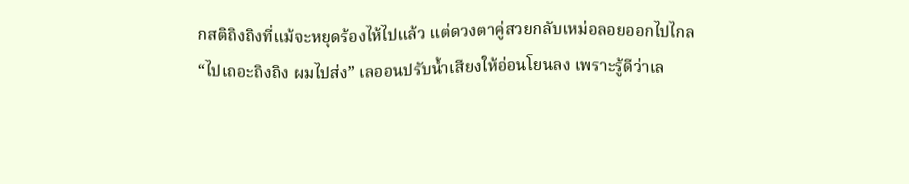กสติถิงถิงที่แม้จะหยุดร้องไห้ไปแล้ว แต่ดวงตาคู่สวยกลับเหม่อลอยออกไปไกล
“ไปเถอะถิงถิง ผมไปส่ง” เลออนปรับน้ำเสียงให้อ่อนโยนลง เพราะรู้ดีว่าเล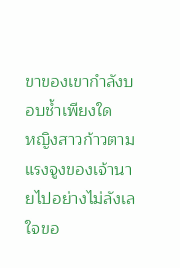ขาของเขากำลังบอบช้ำเพียงใด
หญิงสาวก้าวตามแรงจูงของเจ้านายไปอย่างไม่ลังเล ใจขอ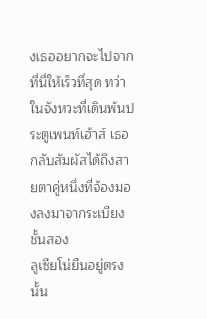งเธออยากจะไปจากที่นี่ให้เร็วที่สุด ทว่าในจังหวะที่เดินพ้นประตูเพนท์เฮ้าส์ เธอกลับสัมผัสได้ถึงสายตาคู่หนึ่งที่จ้องมองลงมาจากระเบียงชั้นสอง
ลูเซียโน่ยืนอยู่ตรงนั้น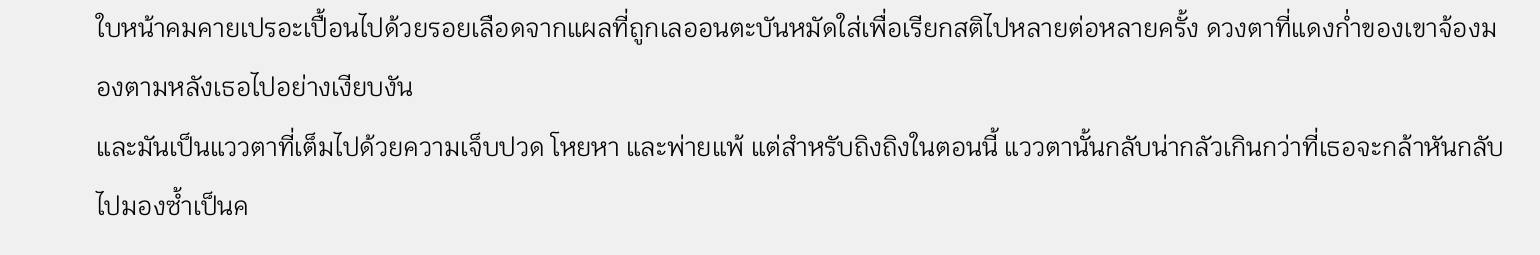ใบหน้าคมคายเปรอะเปื้อนไปด้วยรอยเลือดจากแผลที่ถูกเลออนตะบันหมัดใส่เพื่อเรียกสติไปหลายต่อหลายครั้ง ดวงตาที่แดงก่ำของเขาจ้องมองตามหลังเธอไปอย่างเงียบงัน
และมันเป็นแววตาที่เต็มไปด้วยความเจ็บปวด โหยหา และพ่ายแพ้ แต่สำหรับถิงถิงในตอนนี้ แววตานั้นกลับน่ากลัวเกินกว่าที่เธอจะกล้าหันกลับไปมองซ้ำเป็นค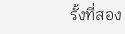รั้งที่สอง